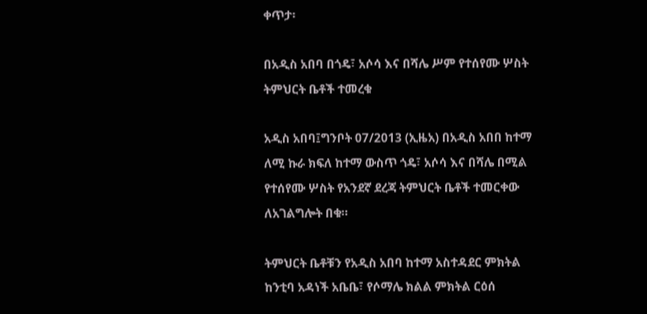ቀጥታ፡

በአዲስ አበባ በጎዴ፣ አሶሳ እና በሻሌ ሥም የተሰየሙ ሦስት ትምህርት ቤቶች ተመረቁ

አዲስ አበባ፤ግንቦት 07/2013 (ኢዜአ) በአዲስ አበበ ከተማ ለሚ ኩራ ክፍለ ከተማ ውስጥ ጎዴ፣ አሶሳ እና በሻሌ በሚል የተሰየሙ ሦስት የአንደኛ ደረጃ ትምህርት ቤቶች ተመርቀው ለአገልግሎት በቁ።

ትምህርት ቤቶቹን የአዲስ አበባ ከተማ አስተዳደር ምክትል ከንቲባ አዳነች አቤቤ፣ የሶማሌ ክልል ምክትል ርዕሰ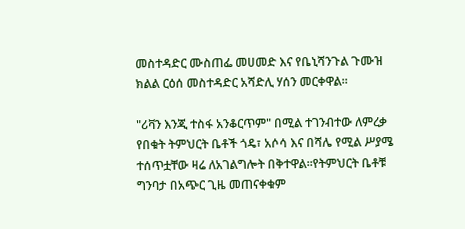መስተዳድር ሙስጠፌ መሀመድ እና የቤኒሻንጉል ጉሙዝ ክልል ርዕሰ መስተዳድር አሻድሊ ሃሰን መርቀዋል።

"ሪቫን እንጂ ተስፋ አንቆርጥም" በሚል ተገንብተው ለምረቃ የበቁት ትምህርት ቤቶች ጎዴ፣ አሶሳ እና በሻሌ የሚል ሥያሜ ተሰጥቷቸው ዛሬ ለአገልግሎት በቅተዋል፡፡የትምህርት ቤቶቹ ግንባታ በአጭር ጊዜ መጠናቀቁም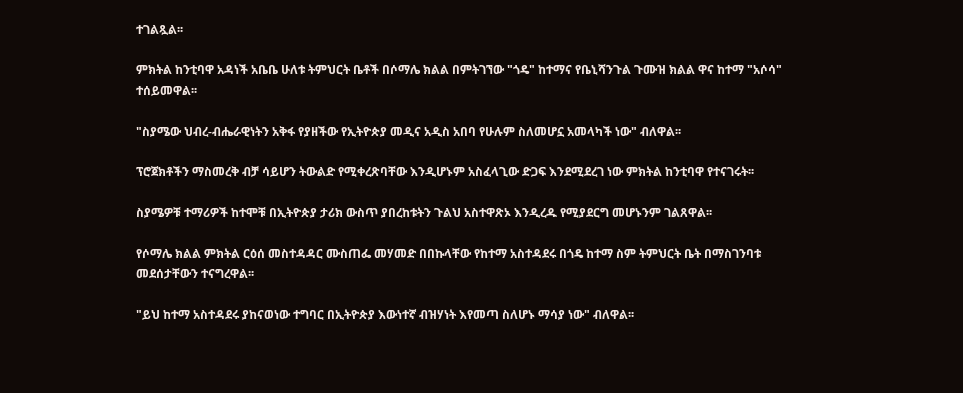ተገልጿል፡፡

ምክትል ከንቲባዋ አዳነች አቤቤ ሁለቱ ትምህርት ቤቶች በሶማሌ ክልል በምትገኘው "ጎዴ" ከተማና የቤኒሻንጉል ጉሙዝ ክልል ዋና ከተማ "አሶሳ" ተሰይመዋል፡፡

"ስያሜው ህብረ-ብሔራዊነትን አቅፋ የያዘችው የኢትዮጵያ መዲና አዲስ አበባ የሁሉም ስለመሆኗ አመላካች ነው" ብለዋል፡፡

ፕሮጀክቶችን ማስመረቅ ብቻ ሳይሆን ትውልድ የሚቀረጽባቸው እንዲሆኑም አስፈላጊው ድጋፍ እንደሚደረገ ነው ምክትል ከንቲባዋ የተናገሩት፡፡

ስያሜዎቹ ተማሪዎች ከተሞቹ በኢትዮጵያ ታሪክ ውስጥ ያበረከቱትን ጉልህ አስተዋጽኦ እንዲረዱ የሚያደርግ መሆኑንም ገልጸዋል፡፡

የሶማሌ ክልል ምክትል ርዕሰ መስተዳዳር ሙስጠፌ መሃመድ በበኩላቸው የከተማ አስተዳደሩ በጎዴ ከተማ ስም ትምህርት ቤት በማስገንባቱ መደሰታቸውን ተናግረዋል፡፡

"ይህ ከተማ አስተዳደሩ ያከናወነው ተግባር በኢትዮጵያ እውነተኛ ብዝሃነት እየመጣ ስለሆኑ ማሳያ ነው" ብለዋል፡፡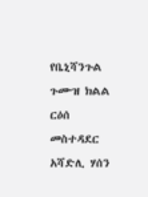የቤኒሻንጉል ጉሙዝ ክልል ርዕሰ መስተዳደር አሻድሊ ሃሰን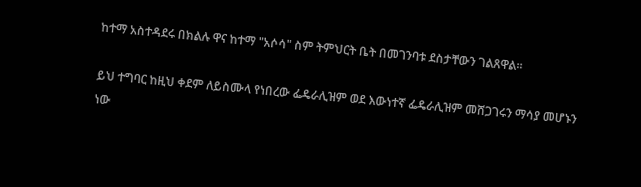ከተማ አስተዳደሩ በክልሉ ዋና ከተማ "አሶሳ" ስም ትምህርት ቤት በመገንባቱ ደስታቸውን ገልጸዋል፡፡

ይህ ተግባር ከዚህ ቀደም ለይስሙላ የነበረው ፌዴራሊዝም ወደ እውነተኛ ፌዴራሊዝም መሸጋገሩን ማሳያ መሆኑን ነው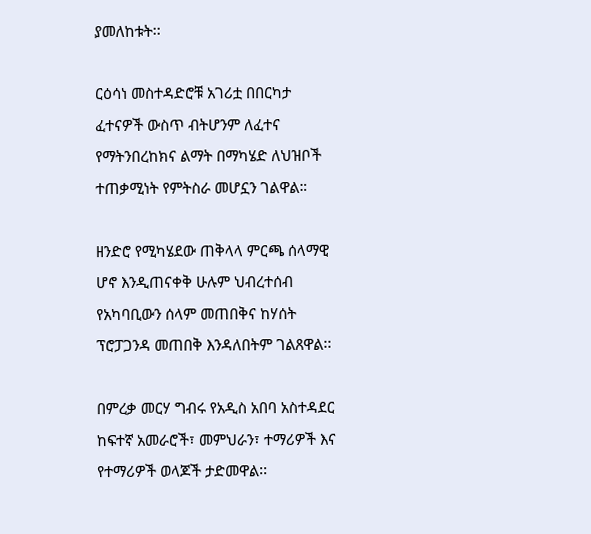ያመለከቱት፡፡

ርዕሳነ መስተዳድሮቹ አገሪቷ በበርካታ ፈተናዎች ውስጥ ብትሆንም ለፈተና የማትንበረከክና ልማት በማካሄድ ለህዝቦች ተጠቃሚነት የምትስራ መሆኗን ገልዋል።

ዘንድሮ የሚካሄደው ጠቅላላ ምርጫ ሰላማዊ ሆኖ እንዲጠናቀቅ ሁሉም ህብረተሰብ የአካባቢውን ሰላም መጠበቅና ከሃሰት ፕሮፓጋንዳ መጠበቅ እንዳለበትም ገልጸዋል፡፡

በምረቃ መርሃ ግብሩ የአዲስ አበባ አስተዳደር ከፍተኛ አመራሮች፣ መምህራን፣ ተማሪዎች እና የተማሪዎች ወላጆች ታድመዋል፡፡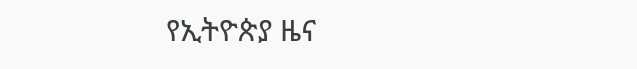የኢትዮጵያ ዜና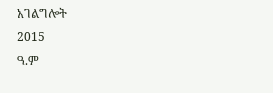አገልግሎት
2015
ዓ.ም